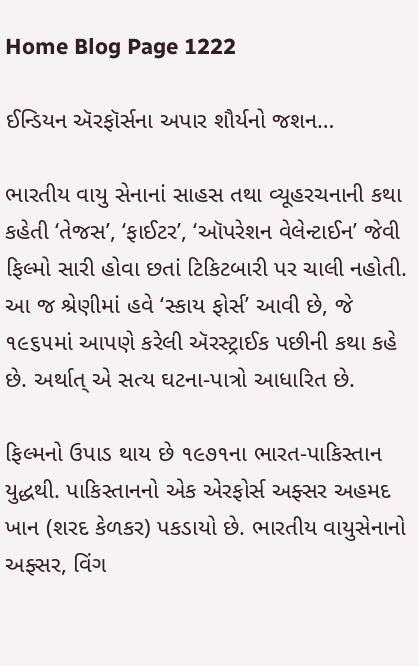Home Blog Page 1222

ઈન્ડિયન ઍરફૉર્સના અપાર શૌર્યનો જશન…

ભારતીય વાયુ સેનાનાં સાહસ તથા વ્યૂહરચનાની કથા કહેતી ‘તેજસ’, ‘ફાઈટર’, ‘ઑપરેશન વેલેન્ટાઈન’ જેવી ફિલ્મો સારી હોવા છતાં ટિકિટબારી પર ચાલી નહોતી. આ જ શ્રેણીમાં હવે ‘સ્કાય ફોર્સ’ આવી છે, જે ૧૯૬૫માં આપણે કરેલી ઍરસ્ટ્રાઈક પછીની કથા કહે છે. અર્થાત્ એ સત્ય ઘટના-પાત્રો આધારિત છે.

ફિલ્મનો ઉપાડ થાય છે ૧૯૭૧ના ભારત-પાકિસ્તાન યુદ્ધથી. પાકિસ્તાનનો એક એરફોર્સ અફ્સર અહમદ ખાન (શરદ કેળકર) પકડાયો છે. ભારતીય વાયુસેનાનો અફ્સર, વિંગ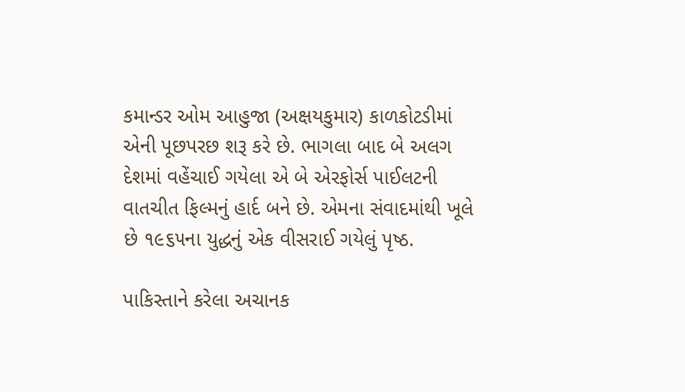કમાન્ડર ઓમ આહુજા (અક્ષયકુમાર) કાળકોટડીમાં એની પૂછપરછ શરૂ કરે છે. ભાગલા બાદ બે અલગ દેશમાં વહેંચાઈ ગયેલા એ બે એરફોર્સ પાઈલટની વાતચીત ફિલ્મનું હાર્દ બને છે. એમના સંવાદમાંથી ખૂલે છે ૧૯૬૫ના યુદ્ધનું એક વીસરાઈ ગયેલું પૃષ્ઠ.

પાકિસ્તાને કરેલા અચાનક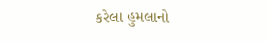કરેલા હુમલાનો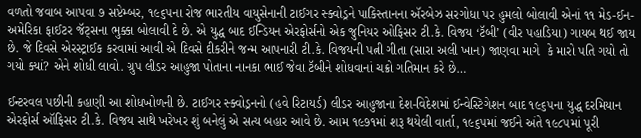વળતો જવાબ આપવા ૭ સપ્ટેમ્બર, ૧૯૬૫ના રોજ ભારતીય વાયુસેનાની ટાઈગર સ્ક્વોડ્રને પાકિસ્તાનના ઍરબેઝ સરગોધા પર હુમલો બોલાવી એનાં ૧૧ મેડ-ઈન-અમેરિકા ફાઈટર જૅટ્સના ભુક્કા બોલાવી દે છે. એ યુદ્ધ બાદ ઈન્ડિયન એરફોર્સનો એક જુનિયર ઓફિસર ટી.કે. વિજય ‘ટૅબી’ (વીર પહાડિયા) ગાયબ થઈ જાય છે. જે દિવસે એરસ્ટ્રાઈક કરવામાં આવી એ દિવસે દીકરીને જન્મ આપનારી ટી.કે. વિજયની પત્ની ગીતા (સારા અલી ખાન) જાણવા માગે  કે મારો પતિ ગયો તો ગયો ક્યાં? એને શોધી લાવો. ગ્રુપ લીડર આહુજા પોતાના નાનકા ભાઈ જેવા ટૅબીને શોધવાનાં ચક્રો ગતિમાન કરે છે…

ઈન્ટરવલ પછીની કહાણી આ શોધખોળની છે. ટાઈગર સ્ક્વોડ્રનનો (હવે રિટાયર્ડ) લીડર આહુજાના દેશ-વિદેશમાં ઈન્વેસ્ટિગેશન બાદ ૧૯૬૫ના યુદ્ધ દરમિયાન એરફોર્સ ઑફિસર ટી.કે. વિજય સાથે ખરેખર શું બનેલું એ સત્ય બહાર આવે છે. આમ ૧૯૭૧માં શરૂ થયેલી વાર્તા, ૧૯૬૫માં જઈને અંતે ૧૯૮૫માં પૂરી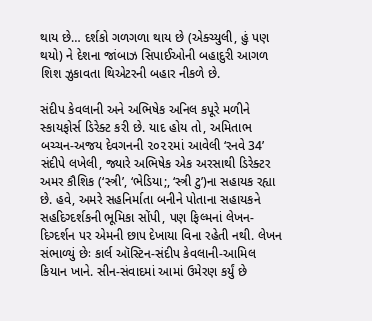થાય છે… દર્શકો ગળગળા થાય છે (એક્ચ્યુલી, હું પણ થયો) ને દેશના જાંબાઝ સિપાઈઓની બહાદુરી આગળ શિશ ઝુકાવતા થિએટરની બહાર નીકળે છે.

સંદીપ કેવલાની અને અભિષેક અનિલ કપૂરે મળીને સ્કાયફોર્સ ડિરેક્ટ કરી છે. યાદ હોય તો, અમિતાભ બચ્ચન-અજય દેવગનની ૨૦૨૨માં આવેલી ‘રનવે 34’ સંદીપે લખેલી, જ્યારે અભિષેક એક અરસાથી ડિરેક્ટર અમર કૌશિક (‘સ્ત્રી’, ‘ભેડિયા;, ‘સ્ત્રી ટુ’)ના સહાયક રહ્યા છે. હવે, અમરે સહનિર્માતા બનીને પોતાના સહાયકને સહદિગ્દર્શકની ભૂમિકા સોંપી, પણ ફિલ્મનાં લેખન-દિગ્દર્શન પર એમની છાપ દેખાયા વિના રહેતી નથી. લેખન સંભાળ્યું છેઃ કાર્લ ઑસ્ટિન-સંદીપ કેવલાની-આમિલ કિયાન ખાને. સીન-સંવાદમાં આમાં ઉમેરણ કર્યું છે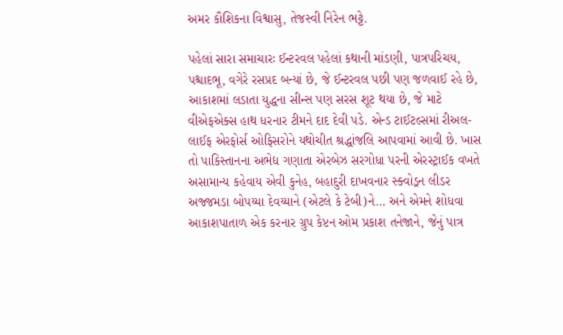અમર કૌશિકના વિશ્વાસુ, તેજસ્વી નિરેન ભટ્ટે.

પહેલાં સારા સમાચારઃ ઈન્ટરવલ પહેલાં કથાની માંડણી, પાત્રપરિચય, પશ્ચાદભૂ, વગેરે રસપ્રદ બન્યાં છે, જે ઈન્ટરવલ પછી પણ જળવાઈ રહે છે, આકાશમાં લડાતા યુદ્ધના સીન્સ પણ સરસ શૂટ થયા છે, જે માટે વીએફએક્સ હાથ ધરનાર ટીમને દાદ દેવી પડે. એન્ડ ટાઈટલ્સમાં રીઅલ-લાઈફ એરફોર્સ ઓફિસરોને યથોચીત શ્રદ્ધાંજલિ આપવામાં આવી છે. ખાસ તો પાકિસ્તાનના અભેદ્ય ગણાતા એરબેઝ સરગોધા પરની એરસ્ટ્રાઈક વખતે અસામાન્ય કહેવાય એવી કુનેહ, બહાદુરી દાખવનાર સ્ક્વોડ્રન લીડર અજ્જમડા બોપય્યા દેવય્યાને (એટલે કે ટેબી)ને… અને એમને શોધવા આકાશપાતાળ એક કરનાર ગ્રુપ કેપ્ટન ઓમ પ્રકાશ તનેજાને, જેનું પાત્ર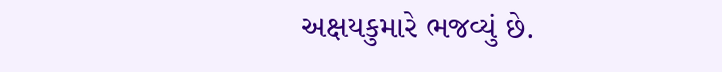અક્ષયકુમારે ભજવ્યું છે.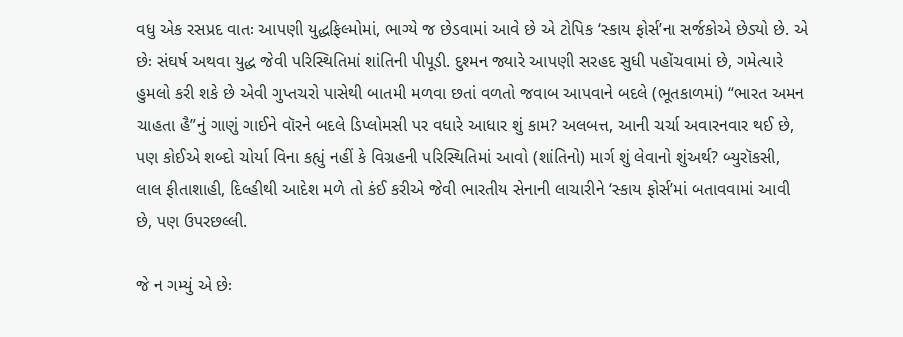વધુ એક રસપ્રદ વાતઃ આપણી યુદ્ધફિલ્મોમાં, ભાગ્યે જ છેડવામાં આવે છે એ ટોપિક ‘સ્કાય ફોર્સ’ના સર્જકોએ છેડ્યો છે. એ છેઃ સંઘર્ષ અથવા યુદ્ધ જેવી પરિસ્થિતિમાં શાંતિની પીપૂડી. દુશ્મન જ્યારે આપણી સરહદ સુધી પહોંચવામાં છે, ગમેત્યારે હુમલો કરી શકે છે એવી ગુપ્તચરો પાસેથી બાતમી મળવા છતાં વળતો જવાબ આપવાને બદલે (ભૂતકાળમાં) “ભારત અમન ચાહતા હૈ”નું ગાણું ગાઈને વૉરને બદલે ડિપ્લોમસી પર વધારે આધાર શું કામ? અલબત્ત, આની ચર્ચા અવારનવાર થઈ છે, પણ કોઈએ શબ્દો ચોર્યા વિના કહ્યું નહીં કે વિગ્રહની પરિસ્થિતિમાં આવો (શાંતિનો) માર્ગ શું લેવાનો શુંઅર્થ? બ્યુરૉકસી, લાલ ફીતાશાહી, દિલ્હીથી આદેશ મળે તો કંઈ કરીએ જેવી ભારતીય સેનાની લાચારીને ‘સ્કાય ફોર્સ’માં બતાવવામાં આવી છે, પણ ઉપરછલ્લી.

જે ન ગમ્યું એ છેઃ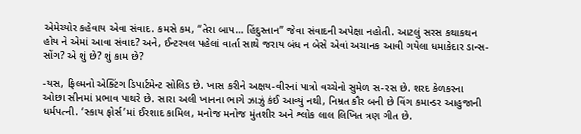એમેચ્યોર કહેવાય એવા સંવાદ. કમસે કમ, “તેરા બાપ… હિંદુસ્તાન” જેવા સંવાદની અપેક્ષા નહોતી. આટલું સરસ કથાકથન હોય ને એમાં આવા સંવાદ? અને, ઈન્ટરવલ પહેલાં વાર્તા સાથે જરાય બંધ ન બેસે એવાં અચાનક આવી ગયેલા ધમાકેદાર ડાન્સ-સોંગ? એ શું છે? શું કામ છે?

-યસ, ફિલ્મનો એક્ટિંગ ડિપાર્ટમેન્ટ સોલિડ છે. ખાસ કરીને અક્ષય-વીરનાં પાત્રો વચ્ચેનો સુમેળ સ-રસ છે. શરદ કેળકરના ઓછા સીનમાં પ્રભાવ પાથરે છે. સારા અલી ખાનના ભાગે ઝાઝું કંઈ આવ્યું નથી, નિમ્રત કૌર બની છે વિંગ કમાન્ડર આહુજાની ધર્મપત્ની. ‘સ્કાય ફોર્સ’માં ઈરશાદ કામિલ, મનોજ મનોજ મુંતશીર અને શ્લોક લાલ લિખિત ત્રણ ગીત છે.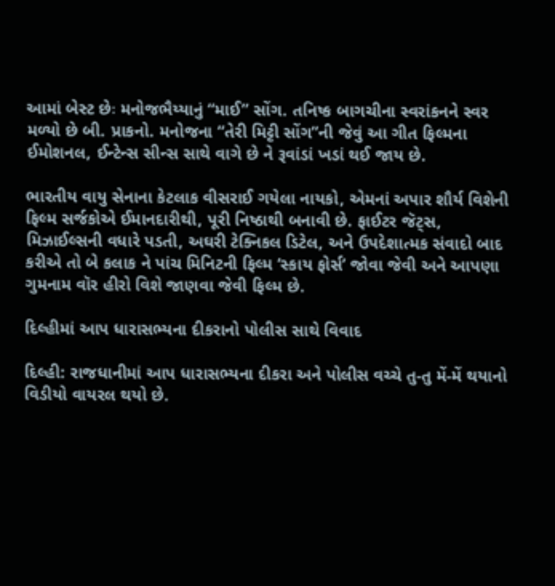આમાં બેસ્ટ છેઃ મનોજભૈય્યાનું “માઈ” સોંગ. તનિષ્ક બાગચીના સ્વરાંકનને સ્વર મળ્યો છે બી. પ્રાકનો. મનોજના “તેરી મિટ્ટી સોંગ”ની જેવું આ ગીત ફિલ્મના ઈમોશનલ, ઈન્ટેન્સ સીન્સ સાથે વાગે છે ને રૂવાંડાં ખડાં થઈ જાય છે.

ભારતીય વાયુ સેનાના કેટલાક વીસરાઈ ગયેલા નાયકો, એમનાં અપાર શૌર્ય વિશેની ફિલ્મ સર્જકોએ ઈમાનદારીથી, પૂરી નિષ્ઠાથી બનાવી છે. ફાઈટર જૅટ્સ, મિઝાઈલ્સની વધારે પડતી, અઘરી ટેક્નિકલ ડિટેલ, અને ઉપદેશાત્મક સંવાદો બાદ કરીએ તો બે કલાક ને પાંચ મિનિટની ફિલ્મ ‘સ્કાય ફોર્સ’ જોવા જેવી અને આપણા ગુમનામ વૉર હીરો વિશે જાણવા જેવી ફિલ્મ છે.

દિલ્હીમાં આપ ધારાસભ્યના દીકરાનો પોલીસ સાથે વિવાદ

દિલ્હી: રાજધાનીમાં આપ ધારાસભ્યના દીકરા અને પોલીસ વચ્ચે તુ-તુ મેં-મેં થયાનો વિડીયો વાયરલ થયો છે.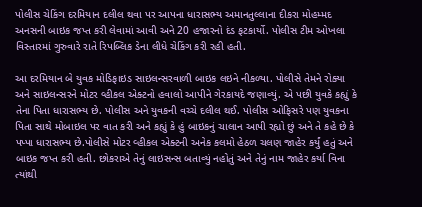પોલીસ ચેકિંગ દરમિયાન દલીલ થવા પર આપના ધારાસભ્ય અમાનતુલ્લાના દીકરા મોહમ્મદ અનસની બાઇક જપ્ત કરી લેવામાં આવી અને 20 હજારનો દંડ ફટકાર્યો. પોલીસ ટીમ ઓખલા વિસ્તારમાં ગુરુવારે રાતે રિપબ્લિક ડેના લીધે ચેકિંગ કરી રહી હતી.

આ દરમિયાન બે યુવક મોડિફાઇડ સાઇલન્સરવાળી બાઇક લઇને નીકળ્યા. પોલીસે તેમને રોક્યા અને સાઇલન્સરને મોટર વ્હીકલ એક્ટનો હવાલો આપીને ગેરકાયદે જણાવ્યું. એ પછી યુવકે કહ્યું કે તેના પિતા ધારાસભ્ય છે. પોલીસ અને યુવકની વચ્ચે દલીલ થઈ. પોલીસ ઓફિસરે પણ યુવકના પિતા સાથે મોબાઇલ પર વાત કરી અને કહ્યું કે હું બાઇકનું ચાલાન આપી રહ્યો છું અને તે કહે છે કે પપ્પા ધારાસભ્ય છે.પોલીસે મોટર વ્હીકલ એક્ટની અનેક કલમો હેઠળ ચલણ જાહેર કર્યું હતું અને બાઇક જપ્ત કરી હતી. છોકરાએ તેનું લાઇસન્સ બતાવ્યું નહોતું અને તેનું નામ જાહેર કર્યા વિના ત્યાંથી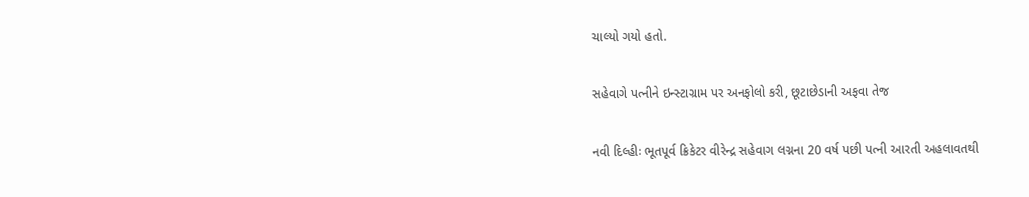ચાલ્યો ગયો હતો.

સહેવાગે પત્નીને ઇન્સ્ટાગ્રામ પર અનફોલો કરી, છૂટાછેડાની અફવા તેજ

નવી દિલ્હીઃ ભૂતપૂર્વ ક્રિકેટર વીરેન્દ્ર સહેવાગ લગ્નના 20 વર્ષ પછી પત્ની આરતી અહલાવતથી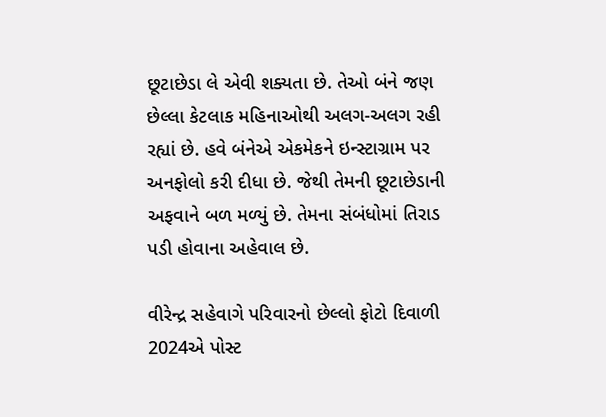છૂટાછેડા લે એવી શક્યતા છે. તેઓ બંને જણ છેલ્લા કેટલાક મહિનાઓથી અલગ-અલગ રહી રહ્યાં છે. હવે બંનેએ એકમેકને ઇન્સ્ટાગ્રામ પર અનફોલો કરી દીધા છે. જેથી તેમની છૂટાછેડાની અફવાને બળ મળ્યું છે. તેમના સંબંધોમાં તિરાડ પડી હોવાના અહેવાલ છે.

વીરેન્દ્ર સહેવાગે પરિવારનો છેલ્લો ફોટો દિવાળી 2024એ પોસ્ટ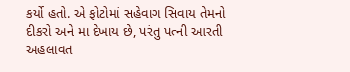કર્યો હતો. એ ફોટોમાં સહેવાગ સિવાય તેમનો દીકરો અને મા દેખાય છે, પરંતુ પત્ની આરતી અહલાવત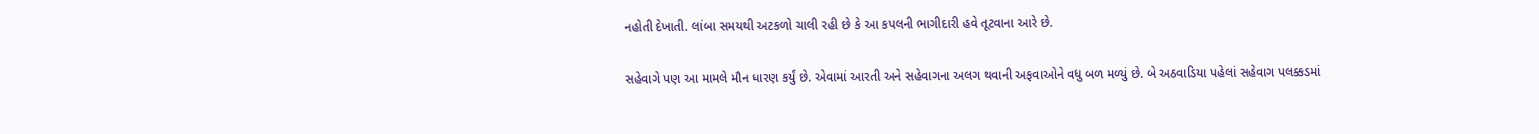નહોતી દેખાતી. લાંબા સમયથી અટકળો ચાલી રહી છે કે આ કપલની ભાગીદારી હવે તૂટવાના આરે છે.

સહેવાગે પણ આ મામલે મૌન ધારણ કર્યું છે. એવામાં આરતી અને સહેવાગના અલગ થવાની અફવાઓને વધુ બળ મળ્યું છે. બે અઠવાડિયા પહેલાં સહેવાગ પલક્કડમાં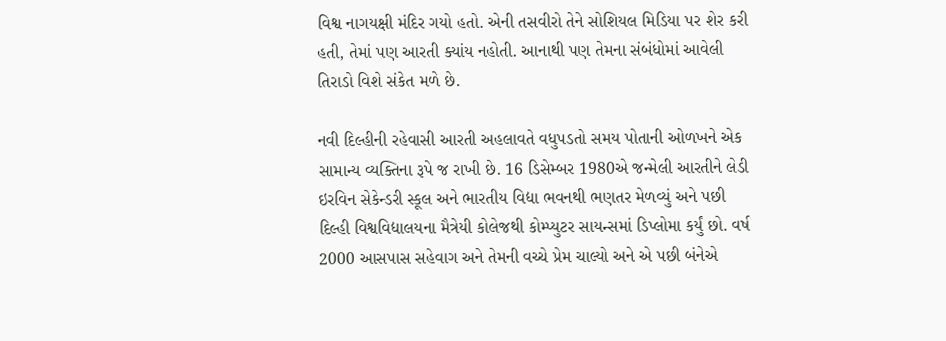વિશ્વ નાગયક્ષી મંદિર ગયો હતો. એની તસવીરો તેને સોશિયલ મિડિયા પર શેર કરી હતી, તેમાં પણ આરતી ક્યાંય નહોતી. આનાથી પણ તેમના સંબંધોમાં આવેલી તિરાડો વિશે સંકેત મળે છે.

નવી દિલ્હીની રહેવાસી આરતી અહલાવતે વધુપડતો સમય પોતાની ઓળખને એક સામાન્ય વ્યક્તિના રૂપે જ રાખી છે. 16 ડિસેમ્બર 1980એ જન્મેલી આરતીને લેડી ઇરવિન સેકેન્ડરી સ્કૂલ અને ભારતીય વિદ્યા ભવનથી ભણતર મેળવ્યું અને પછી દિલ્હી વિશ્વવિદ્યાલયના મૈત્રેયી કોલેજથી કોમ્પ્યુટર સાયન્સમાં ડિપ્લોમા કર્યું છો. વર્ષ 2000 આસપાસ સહેવાગ અને તેમની વચ્ચે પ્રેમ ચાલ્યો અને એ પછી બંનેએ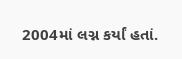2004માં લગ્ન કર્યાં હતાં.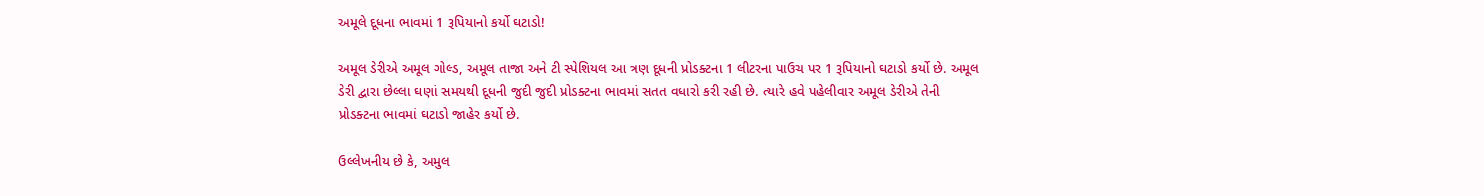અમૂલે દૂધના ભાવમાં 1 રૂપિયાનો કર્યો ઘટાડો!

અમૂલ ડેરીએ અમૂલ ગોલ્ડ, અમૂલ તાજા અને ટી સ્પેશિયલ આ ત્રણ દૂધની પ્રોડક્ટના 1 લીટરના પાઉચ પર 1 રૂપિયાનો ઘટાડો કર્યો છે. અમૂલ ડેરી દ્વારા છેલ્લા ઘણાં સમયથી દૂધની જુદી જુદી પ્રોડક્ટના ભાવમાં સતત વધારો કરી રહી છે. ત્યારે હવે પહેલીવાર અમૂલ ડેરીએ તેની પ્રોડક્ટના ભાવમાં ઘટાડો જાહેર કર્યો છે.

ઉલ્લેખનીય છે કે, અમુલ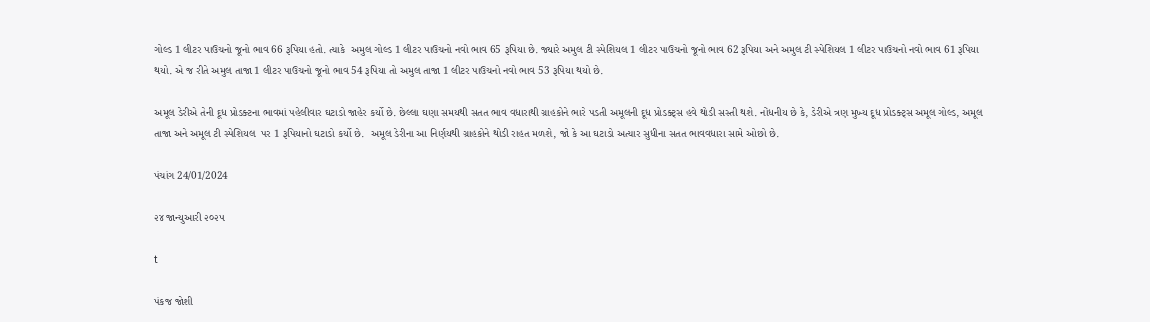ગોલ્ડ 1 લીટર પાઉચનો જૂનો ભાવ 66 રૂપિયા હતો. ત્યાકે  અમુલ ગોલ્ડ 1 લીટર પાઉચનો નવો ભાવ 65 રૂપિયા છે. જ્યારે અમુલ ટી સ્પેશિયલ 1 લીટર પાઉચનો જૂનો ભાવ 62 રૂપિયા અને અમુલ ટી સ્પેશિયલ 1 લીટર પાઉચનો નવો ભાવ 61 રૂપિયા થયો. એ જ રીતે અમુલ તાજા 1 લીટર પાઉચનો જૂનો ભાવ 54 રૂપિયા તો અમુલ તાજા 1 લીટર પાઉચનો નવો ભાવ 53 રૂપિયા થયો છે.

અમૂલ ડેરીએ તેની દૂધ પ્રોડક્ટના ભાવમાં પહેલીવાર ઘટાડો જાહેર કર્યો છે. છેલ્લા ઘણા સમયથી સતત ભાવ વધારાથી ગ્રાહકોને ભારે પડતી અમૂલની દૂધ પ્રોડક્ટ્સ હવે થોડી સસ્તી થશે. નોંધનીય છે કે, ડેરીએ ત્રણ મુખ્ય દૂધ પ્રોડક્ટ્સ અમૂલ ગોલ્ડ, અમૂલ તાજા અને અમૂલ ટી સ્પેશિયલ  પર 1 રૂપિયાનો ઘટાડો કર્યો છે.  અમૂલ ડેરીના આ નિર્ણયથી ગ્રાહકોને થોડી રાહત મળશે, જો કે આ ઘટાડો અત્યાર સુધીના સતત ભાવવધારા સામે ઓછો છે.

પંચાંગ 24/01/2024

૨૪ જાન્યુઆરી ૨૦૨૫

t

પંકજ જોશી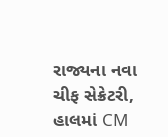રાજ્યના નવા ચીફ સેક્રેટરી, હાલમાં CM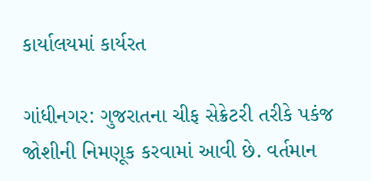કાર્યાલયમાં કાર્યરત

ગાંધીનગર: ગુજરાતના ચીફ સેક્રેટરી તરીકે પકંજ જોશીની નિમણૂક કરવામાં આવી છે. વર્તમાન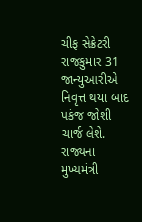ચીફ સેક્રેટરી રાજકુમાર 31 જાન્યુઆરીએ નિવૃત્ત થયા બાદ પકંજ જોશી ચાર્જ લેશે. રાજ્યના મુખ્યમંત્રી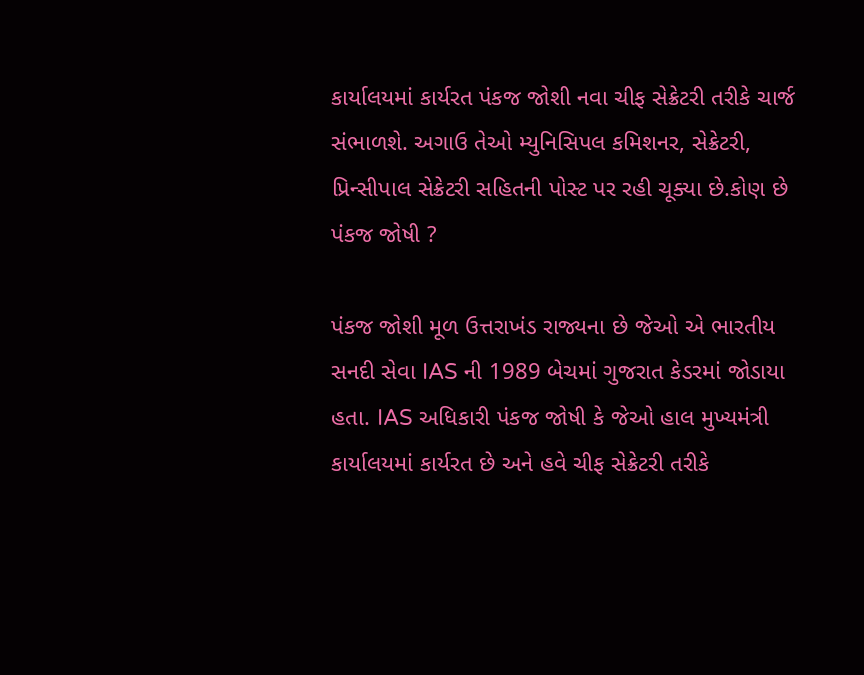કાર્યાલયમાં કાર્યરત પંકજ જોશી નવા ચીફ સેક્રેટરી તરીકે ચાર્જ સંભાળશે. અગાઉ તેઓ મ્યુનિસિપલ કમિશનર, સેક્રેટરી, પ્રિન્સીપાલ સેક્રેટરી સહિતની પોસ્ટ પર રહી ચૂક્યા છે.કોણ છે પંકજ જોષી ?

પંકજ જોશી મૂળ ઉત્તરાખંડ રાજ્યના છે જેઓ એ ભારતીય સનદી સેવા IAS ની 1989 બેચમાં ગુજરાત કેડરમાં જોડાયા હતા. IAS અધિકારી પંકજ જોષી કે જેઓ હાલ મુખ્યમંત્રી કાર્યાલયમાં કાર્યરત છે અને હવે ચીફ સેક્રેટરી તરીકે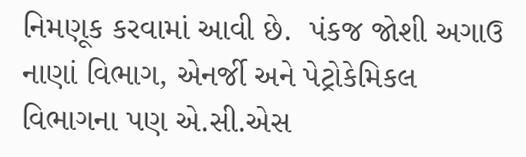નિમણૂક કરવામાં આવી છે.  પંકજ જોશી અગાઉ નાણાં વિભાગ, એનર્જી અને પેટ્રોકેમિકલ વિભાગના પણ એ.સી.એસ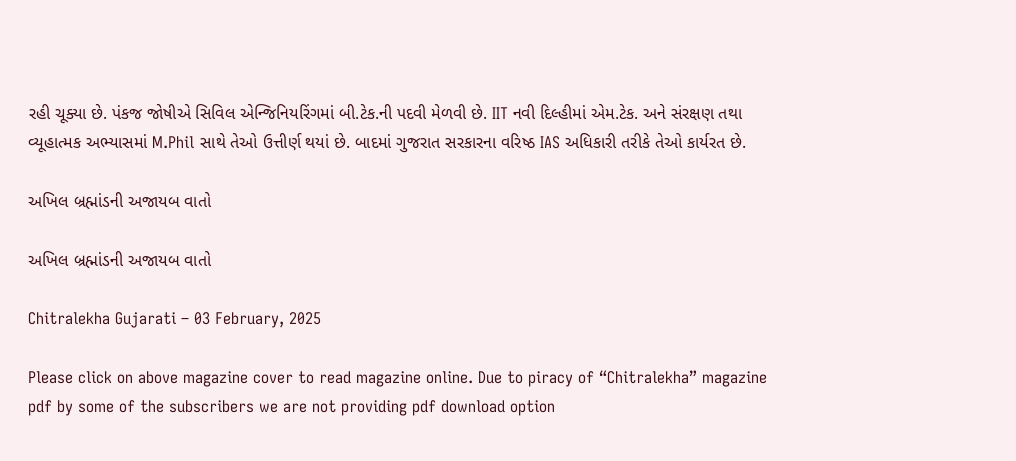રહી ચૂક્યા છે. પંકજ જોષીએ સિવિલ એન્જિનિયરિંગમાં બી.ટેક.ની પદવી મેળવી છે. IIT નવી દિલ્હીમાં એમ.ટેક. અને સંરક્ષણ તથા વ્યૂહાત્મક અભ્યાસમાં M.Phil સાથે તેઓ ઉત્તીર્ણ થયાં છે. બાદમાં ગુજરાત સરકારના વરિષ્ઠ IAS અધિકારી તરીકે તેઓ કાર્યરત છે.

અખિલ બ્રહ્માંડની અજાયબ વાતો

અખિલ બ્રહ્માંડની અજાયબ વાતો

Chitralekha Gujarati – 03 February, 2025

Please click on above magazine cover to read magazine online. Due to piracy of “Chitralekha” magazine pdf by some of the subscribers we are not providing pdf download option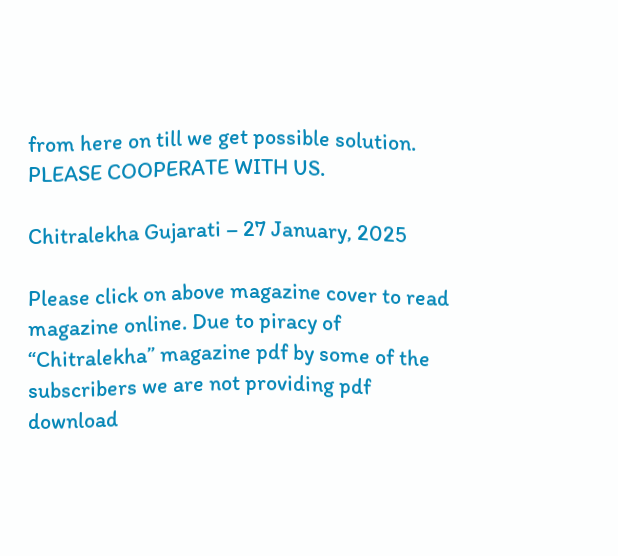from here on till we get possible solution. PLEASE COOPERATE WITH US.

Chitralekha Gujarati – 27 January, 2025

Please click on above magazine cover to read magazine online. Due to piracy of “Chitralekha” magazine pdf by some of the subscribers we are not providing pdf download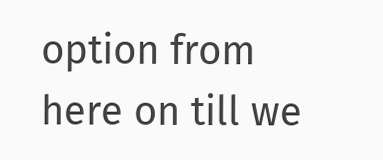option from here on till we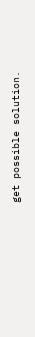get possible solution.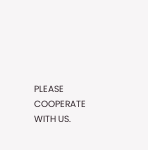PLEASE COOPERATE WITH US.